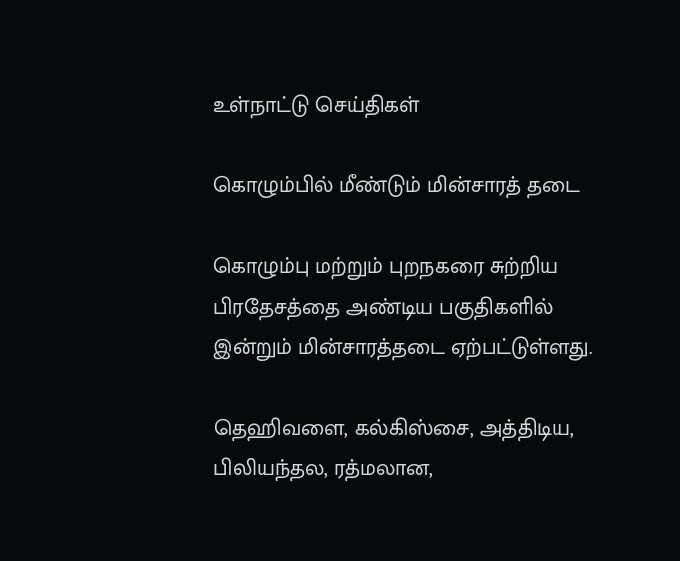உள்நாட்டு செய்திகள்

கொழும்பில் மீண்டும் மின்சாரத் தடை

கொழும்பு மற்றும் புறநகரை சுற்றிய பிரதேசத்தை அண்டிய பகுதிகளில் இன்றும் மின்சாரத்தடை ஏற்பட்டுள்ளது.

தெஹிவளை, கல்கிஸ்சை, அத்திடிய, பிலியந்தல, ரத்மலான,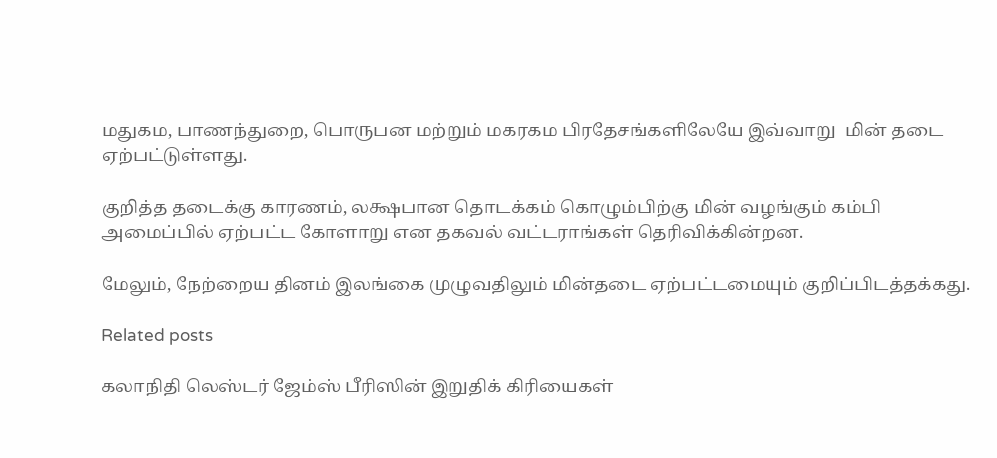மதுகம, பாணந்துறை, பொருபன மற்றும் மகரகம பிரதேசங்களிலேயே இவ்வாறு  மின் தடை ஏற்பட்டுள்ளது.

குறித்த தடைக்கு காரணம், லக்ஷபான தொடக்கம் கொழும்பிற்கு மின் வழங்கும் கம்பி அமைப்பில் ஏற்பட்ட கோளாறு என தகவல் வட்டராங்கள் தெரிவிக்கின்றன.

மேலும், நேற்றைய தினம் இலங்கை முழுவதிலும் மின்தடை ஏற்பட்டமையும் குறிப்பிடத்தக்கது.

Related posts

கலாநிதி லெஸ்டர் ஜேம்ஸ் பீரிஸின் இறுதிக் கிரியைகள்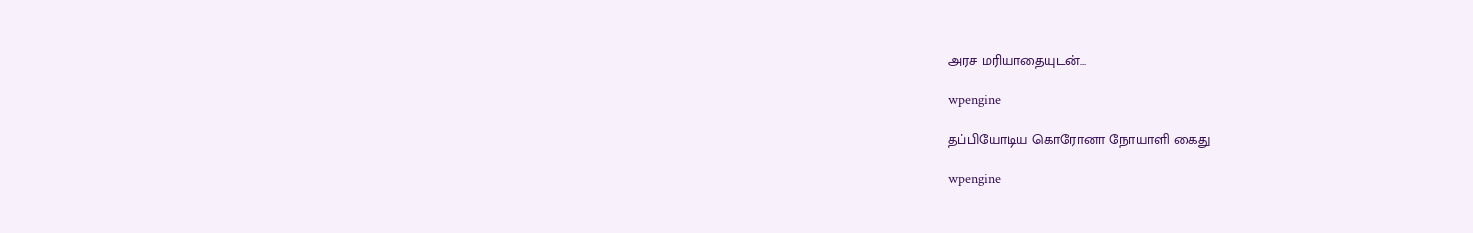அரச மரியாதையுடன்…

wpengine

தப்பியோடிய கொரோனா நோயாளி கைது

wpengine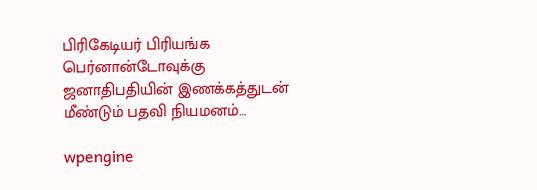பிரிகேடியர் பிரியங்க பெர்னான்டோவுக்கு ஜனாதிபதியின் இணக்கத்துடன் மீண்டும் பதவி நியமனம்…

wpengine